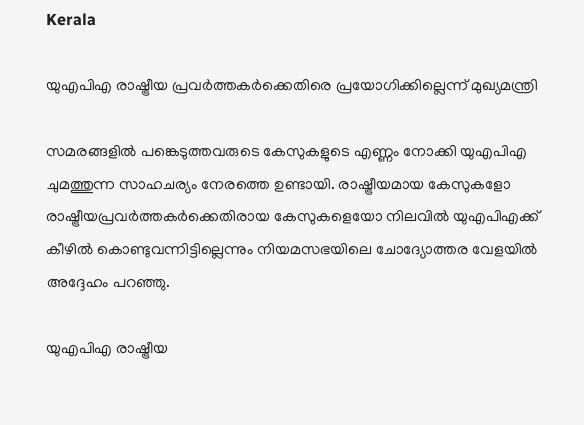Kerala

യുഎപിഎ രാഷ്ട്രീയ പ്രവര്‍ത്തകര്‍ക്കെതിരെ പ്രയോഗിക്കില്ലെന്ന് മുഖ്യമന്ത്രി

സമരങ്ങളില്‍ പങ്കെടുത്തവരുടെ കേസുകളുടെ എണ്ണം നോക്കി യുഎപിഎ ചുമത്തുന്ന സാഹചര്യം നേരത്തെ ഉണ്ടായി. രാഷ്ട്രീയമായ കേസുകളോ രാഷ്ട്രീയപ്രവര്‍ത്തകര്‍ക്കെതിരായ കേസുകളെയോ നിലവില്‍ യുഎപിഎക്ക് കീഴില്‍ കൊണ്ടുവന്നിട്ടില്ലെന്നും നിയമസഭയിലെ ചോദ്യോത്തര വേളയിൽ അദ്ദേഹം പറഞ്ഞു.

യുഎപിഎ രാഷ്ട്രീയ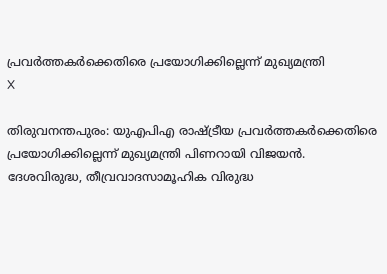പ്രവര്‍ത്തകര്‍ക്കെതിരെ പ്രയോഗിക്കില്ലെന്ന് മുഖ്യമന്ത്രി
X

തിരുവനന്തപുരം: യുഎപിഎ രാഷ്ട്രീയ പ്രവര്‍ത്തകര്‍ക്കെതിരെ പ്രയോഗിക്കില്ലെന്ന് മുഖ്യമന്ത്രി പിണറായി വിജയൻ. ദേശവിരുദ്ധ, തീവ്രവാദസാമൂഹിക വിരുദ്ധ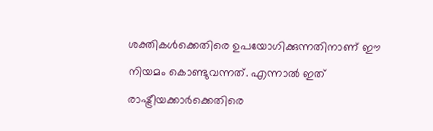ശക്തികള്‍ക്കെതിരെ ഉപയോഗിക്കുന്നതിനാണ് ഈ നിയമം കൊണ്ടുവന്നത്. എന്നാല്‍ ഇത് രാഷ്ട്രീയക്കാര്‍ക്കെതിരെ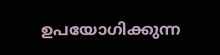ഉപയോഗിക്കുന്ന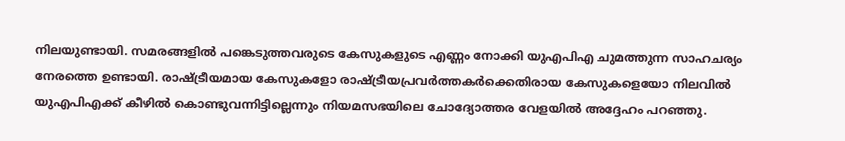നിലയുണ്ടായി. സമരങ്ങളില്‍ പങ്കെടുത്തവരുടെ കേസുകളുടെ എണ്ണം നോക്കി യുഎപിഎ ചുമത്തുന്ന സാഹചര്യം നേരത്തെ ഉണ്ടായി. രാഷ്ട്രീയമായ കേസുകളോ രാഷ്ട്രീയപ്രവര്‍ത്തകര്‍ക്കെതിരായ കേസുകളെയോ നിലവില്‍ യുഎപിഎക്ക് കീഴില്‍ കൊണ്ടുവന്നിട്ടില്ലെന്നും നിയമസഭയിലെ ചോദ്യോത്തര വേളയിൽ അദ്ദേഹം പറഞ്ഞു.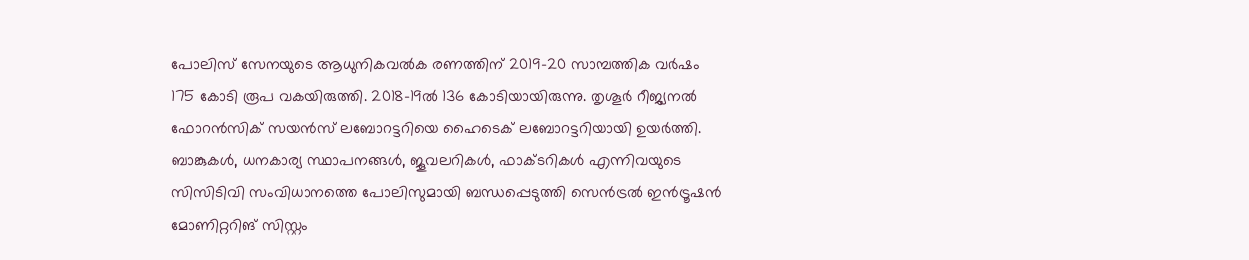പോലിസ് സേനയുടെ ആധുനികവൽക രണത്തിന് 2019-20 സാമ്പത്തിക വര്‍ഷം 175 കോടി രൂപ വകയിരുത്തി. 2018-19ല്‍ 136 കോടിയായിരുന്നു. തൃശൂര്‍ റീജ്യനല്‍ ഫോറന്‍സിക് സയന്‍സ് ലബോറട്ടറിയെ ഹൈടെക് ലബോറട്ടറിയായി ഉയര്‍ത്തി. ബാങ്കുകള്‍, ധനകാര്യ സ്ഥാപനങ്ങള്‍, ജൂവലറികള്‍, ഫാക്ടറികള്‍ എന്നിവയുടെ സിസിടിവി സംവിധാനത്തെ പോലിസുമായി ബന്ധപ്പെടുത്തി സെന്‍ട്രല്‍ ഇന്‍ട്രൂഷന്‍ മോണിറ്ററിങ് സിസ്റ്റം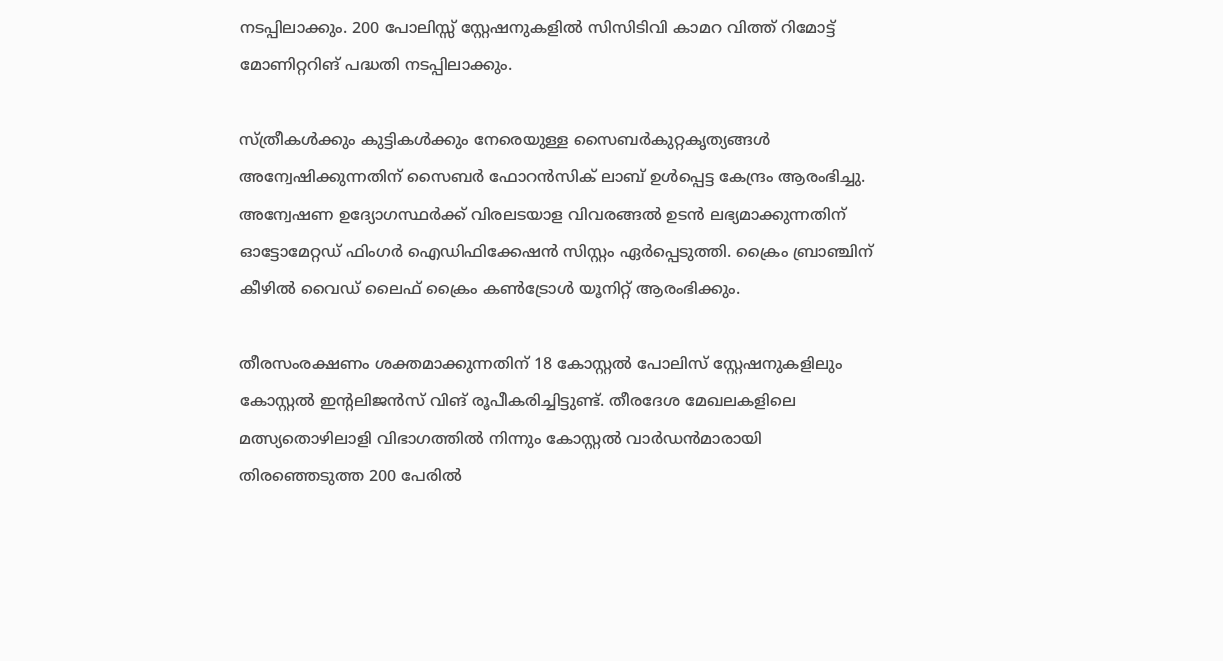നടപ്പിലാക്കും. 200 പോലിസ്സ് സ്റ്റേഷനുകളില്‍ സിസിടിവി കാമറ വിത്ത് റിമോട്ട് മോണിറ്ററിങ് പദ്ധതി നടപ്പിലാക്കും.

സ്ത്രീകള്‍ക്കും കുട്ടികള്‍ക്കും നേരെയുള്ള സൈബര്‍കുറ്റകൃത്യങ്ങള്‍ അന്വേഷിക്കുന്നതിന് സൈബര്‍ ഫോറന്‍സിക് ലാബ് ഉള്‍പ്പെട്ട കേന്ദ്രം ആരംഭിച്ചു. അന്വേഷണ ഉദ്യോഗസ്ഥര്‍ക്ക് വിരലടയാള വിവരങ്ങല്‍ ഉടന്‍ ലഭ്യമാക്കുന്നതിന് ഓട്ടോമേറ്റഡ് ഫിംഗര്‍ ഐഡിഫിക്കേഷന്‍ സിസ്റ്റം ഏര്‍പ്പെടുത്തി. ക്രൈം ബ്രാഞ്ചിന് കീഴില്‍ വൈഡ് ലൈഫ് ക്രൈം കണ്‍ട്രോള്‍ യൂനിറ്റ് ആരംഭിക്കും.

തീരസംരക്ഷണം ശക്തമാക്കുന്നതിന് 18 കോസ്റ്റല്‍ പോലിസ് സ്റ്റേഷനുകളിലും കോസ്റ്റല്‍ ഇന്റലിജന്‍സ് വിങ് രൂപീകരിച്ചിട്ടുണ്ട്. തീരദേശ മേഖലകളിലെ മത്സ്യതൊഴിലാളി വിഭാഗത്തില്‍ നിന്നും കോസ്റ്റല്‍ വാര്‍ഡന്‍മാരായി തിരഞ്ഞെടുത്ത 200 പേരില്‍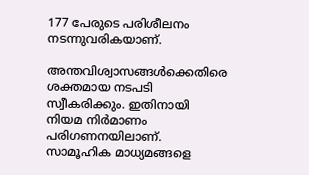177 പേരുടെ പരിശീലനം നടന്നുവരികയാണ്.

അന്തവിശ്വാസങ്ങള്‍ക്കെതിരെ ശക്തമായ നടപടി സ്വീകരിക്കും. ഇതിനായി നിയമ നിര്‍മാണം പരിഗണനയിലാണ്. സാമൂഹിക മാധ്യമങ്ങളെ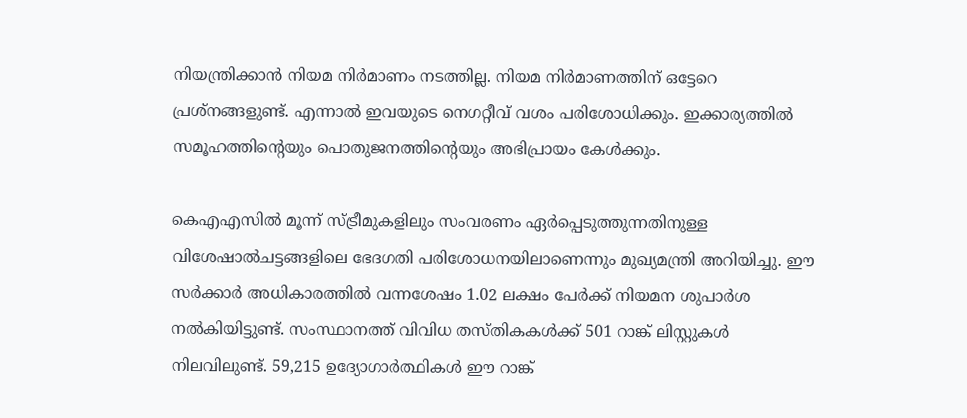നിയന്ത്രിക്കാന്‍ നിയമ നിര്‍മാണം നടത്തില്ല. നിയമ നിര്‍മാണത്തിന് ഒട്ടേറെ പ്രശ്‌നങ്ങളുണ്ട്. എന്നാല്‍ ഇവയുടെ നെഗറ്റീവ് വശം പരിശോധിക്കും. ഇക്കാര്യത്തില്‍ സമൂഹത്തിന്റെയും പൊതുജനത്തിന്റെയും അഭിപ്രായം കേള്‍ക്കും.

കെഎഎസില്‍ മൂന്ന് സ്ട്രീമുകളിലും സംവരണം ഏര്‍പ്പെടുത്തുന്നതിനുള്ള വിശേഷാല്‍ചട്ടങ്ങളിലെ ഭേദഗതി പരിശോധനയിലാണെന്നും മുഖ്യമന്ത്രി അറിയിച്ചു. ഈ സര്‍ക്കാര്‍ അധികാരത്തില്‍ വന്നശേഷം 1.02 ലക്ഷം പേര്‍ക്ക് നിയമന ശുപാര്‍ശ നല്‍കിയിട്ടുണ്ട്. സംസ്ഥാനത്ത് വിവിധ തസ്തികകള്‍ക്ക് 501 റാങ്ക് ലിസ്റ്റുകള്‍ നിലവിലുണ്ട്. 59,215 ഉദ്യോഗാര്‍ത്ഥികള്‍ ഈ റാങ്ക്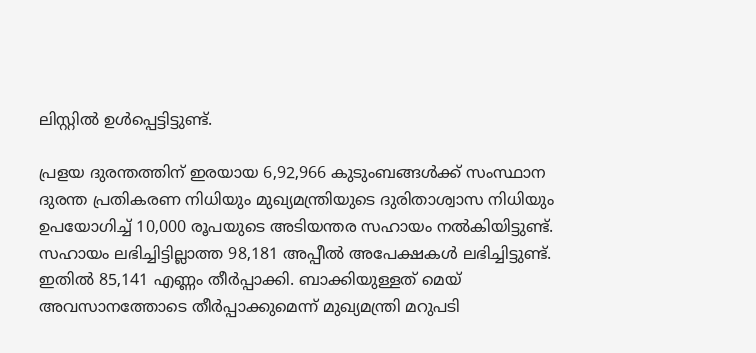ലിസ്റ്റില്‍ ഉള്‍പ്പെട്ടിട്ടുണ്ട്.

പ്രളയ ദുരന്തത്തിന് ഇരയായ 6,92,966 കുടുംബങ്ങള്‍ക്ക് സംസ്ഥാന ദുരന്ത പ്രതികരണ നിധിയും മുഖ്യമന്ത്രിയുടെ ദുരിതാശ്വാസ നിധിയും ഉപയോഗിച്ച് 10,000 രൂപയുടെ അടിയന്തര സഹായം നല്‍കിയിട്ടുണ്ട്. സഹായം ലഭിച്ചിട്ടില്ലാത്ത 98,181 അപ്പീല്‍ അപേക്ഷകള്‍ ലഭിച്ചിട്ടുണ്ട്. ഇതില്‍ 85,141 എണ്ണം തീര്‍പ്പാക്കി. ബാക്കിയുള്ളത് മെയ് അവസാനത്തോടെ തീര്‍പ്പാക്കുമെന്ന് മുഖ്യമന്ത്രി മറുപടി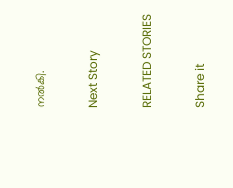നല്‍കി.

Next Story

RELATED STORIES

Share it